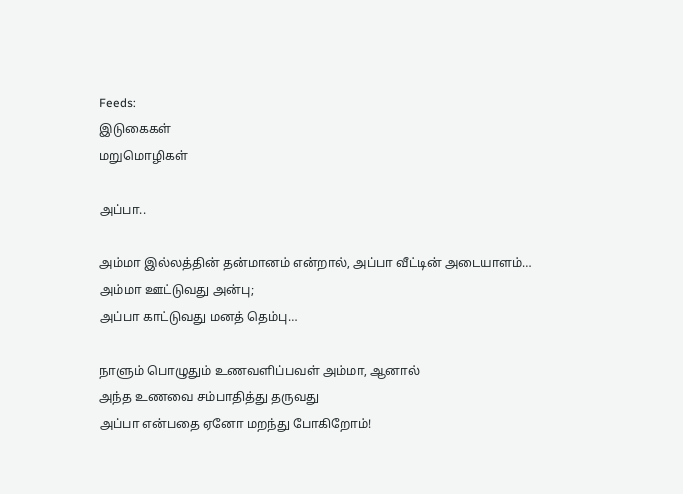Feeds:
இடுகைகள்
மறுமொழிகள்

அப்பா..

அம்மா இல்லத்தின் தன்மானம் என்றால், அப்பா வீட்டின் அடையாளம்…
அம்மா ஊட்டுவது அன்பு;
அப்பா காட்டுவது மனத் தெம்பு…

நாளும் பொழுதும் உணவளிப்பவள் அம்மா, ஆனால்
அந்த உணவை சம்பாதித்து தருவது
அப்பா என்பதை ஏனோ மறந்து போகிறோம்!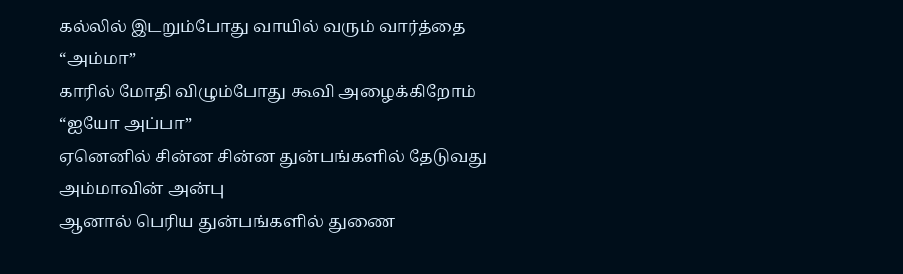கல்லில் இடறும்போது வாயில் வரும் வார்த்தை “அம்மா”
காரில் மோதி விழும்போது கூவி அழைக்கிறோம் “ஐயோ அப்பா”
ஏனெனில் சின்ன சின்ன துன்பங்களில் தேடுவது அம்மாவின் அன்பு
ஆனால் பெரிய துன்பங்களில் துணை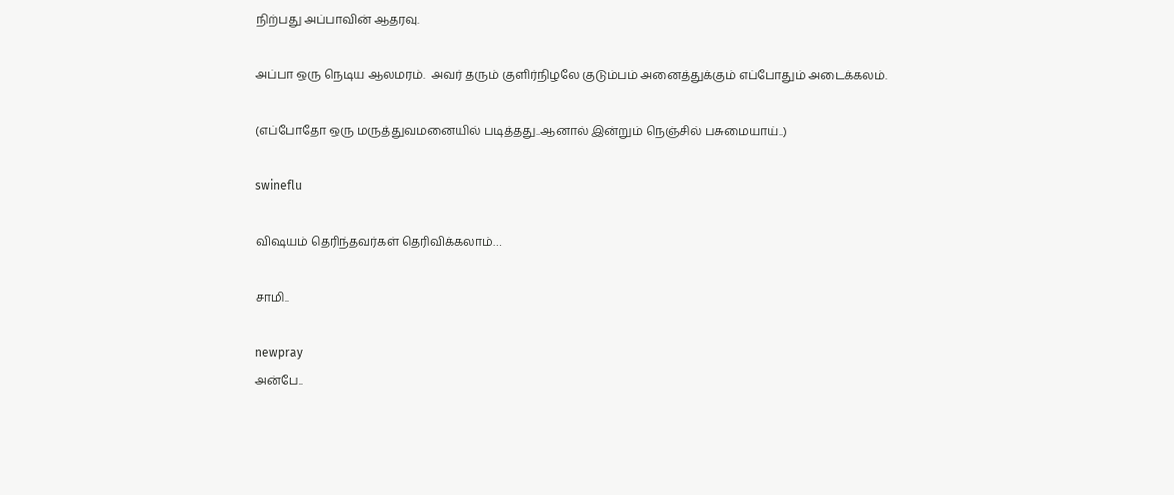நிற்பது அப்பாவின் ஆதரவு.

அப்பா ஒரு நெடிய ஆலமரம்.  அவர் தரும் குளிர்நிழலே குடும்பம் அனைத்துக்கும் எப்போதும் அடைக்கலம்.

(எப்போதோ ஒரு மருத்துவமனையில் படித்தது..ஆனால் இன்றும் நெஞ்சில் பசுமையாய்..)

swineflu

விஷயம் தெரிந்தவர்கள் தெரிவிக்கலாம்…

சாமி..

newpray
அன்பே..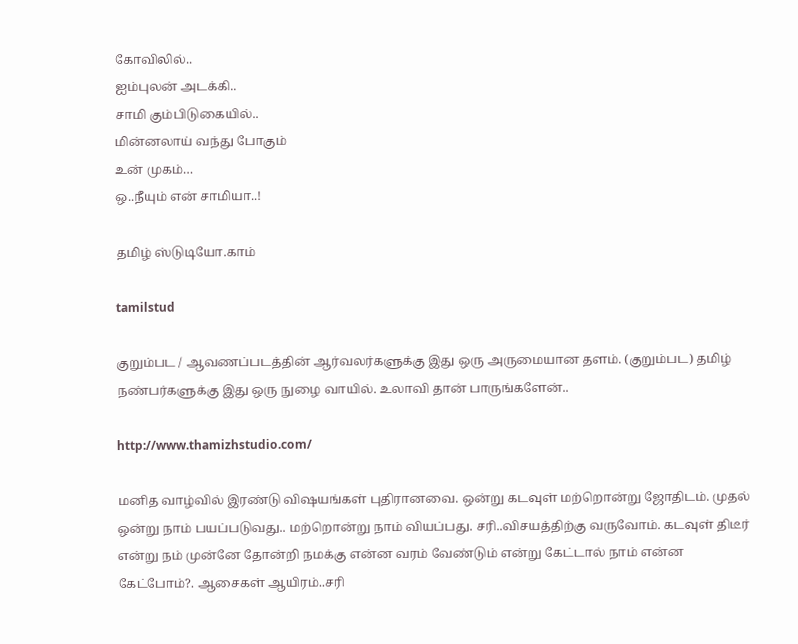கோவிலில்..
ஐம்புலன் அடக்கி..
சாமி கும்பிடுகையில்..
மின்னலாய் வந்து போகும்
உன் முகம்…
ஒ..நீயும் என் சாமியா..!

தமிழ் ஸ்டுடியோ.காம்

tamilstud

குறும்பட / ஆவணப்படத்தின் ஆர்வலர்களுக்கு இது ஒரு அருமையான தளம். (குறும்பட) தமிழ் நண்பர்களுக்கு இது ஒரு நுழை வாயில். உலாவி தான் பாருங்களேன்..

http://www.thamizhstudio.com/

மனித வாழ்வில் இரண்டு விஷயங்கள் புதிரானவை. ஒன்று கடவுள் மற்றொன்று ஜோதிடம். முதல் ஒன்று நாம் பயப்படுவது.. மற்றொன்று நாம் வியப்பது. சரி..விசயத்திற்கு வருவோம். கடவுள் திடீர் என்று நம் முன்னே தோன்றி நமக்கு என்ன வரம் வேண்டும் என்று கேட்டால் நாம் என்ன கேட்போம்?. ஆசைகள் ஆயிரம்..சரி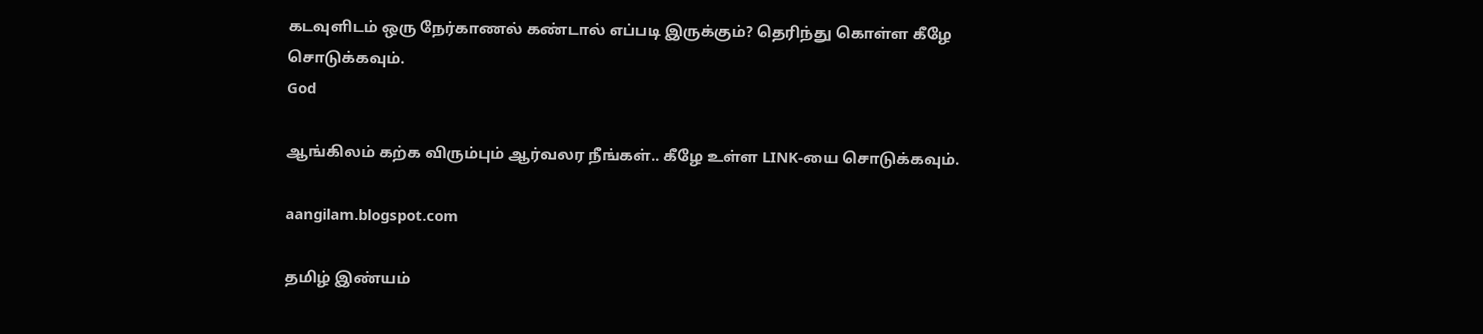கடவுளிடம் ஒரு நேர்காணல் கண்டால் எப்படி இருக்கும்? தெரிந்து கொள்ள கீழே சொடுக்கவும்.
God

ஆங்கிலம் கற்க விரும்பும் ஆர்வலர நீங்கள்.. கீழே உள்ள LINK-யை சொடுக்கவும்.

aangilam.blogspot.com

தமிழ் இண்யம்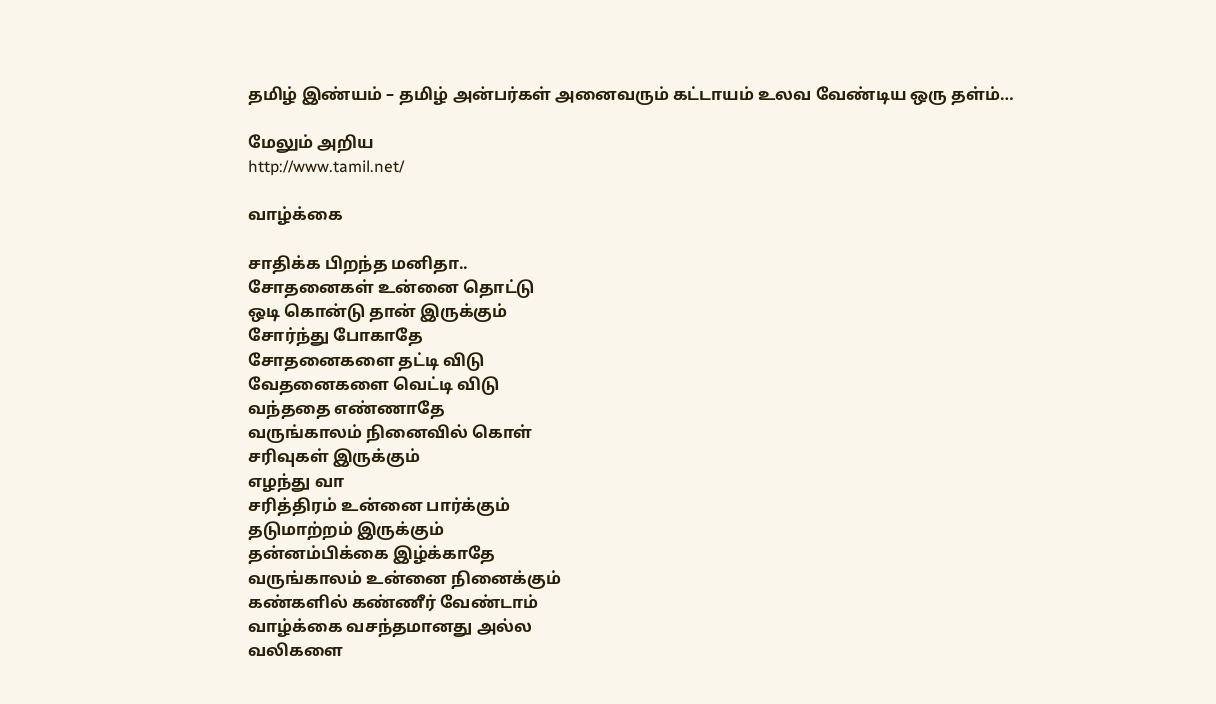தமிழ் இண்யம் – தமிழ் அன்பர்கள் அனைவரும் கட்டாயம் உலவ வேண்டிய ஒரு தள்ம்…

மேலும் அறிய
http://www.tamil.net/

வாழ்க்கை

சாதிக்க பிறந்த மனிதா..
சோதனைகள் உன்னை தொட்டு
ஒடி கொன்டு தான் இருக்கும்
சோர்ந்து போகாதே
சோதனைகளை தட்டி விடு
வேதனைகளை வெட்டி விடு
வந்ததை எண்ணாதே
வருங்காலம் நினைவில் கொள்
சரிவுகள் இருக்கும்
எழந்து வா
சரித்திரம் உன்னை பார்க்கும்
தடுமாற்றம் இருக்கும்
தன்னம்பிக்கை இழ்க்காதே
வருங்காலம் உன்னை நினைக்கும்
கண்களில் கண்ணீர் வேண்டாம்
வாழ்க்கை வசந்தமானது அல்ல
வலிகளை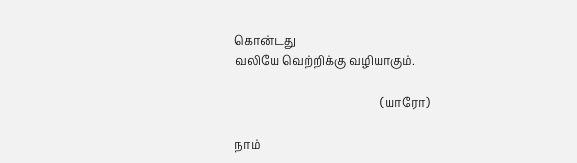கொன்டது
வலியே வெற்றிக்கு வழியாகும்.

                                                  (யாரோ)

நாம்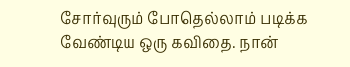சோர்வுரும் போதெல்லாம் படிக்க வேண்டிய ஒரு கவிதை. நான்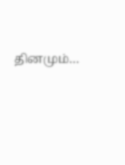தினமும்…